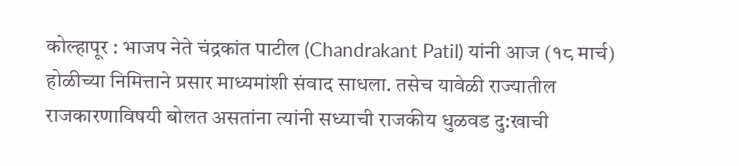कोल्हापूर : भाजप नेते चंद्रकांत पाटील (Chandrakant Patil) यांनी आज (१८ मार्च) होळीच्या निमित्ताने प्रसार माध्यमांशी संवाद साधला. तसेच यावेळी राज्यातील राजकारणाविषयी बोलत असतांना त्यांनी सध्याची राजकीय धुळवड दु:खाची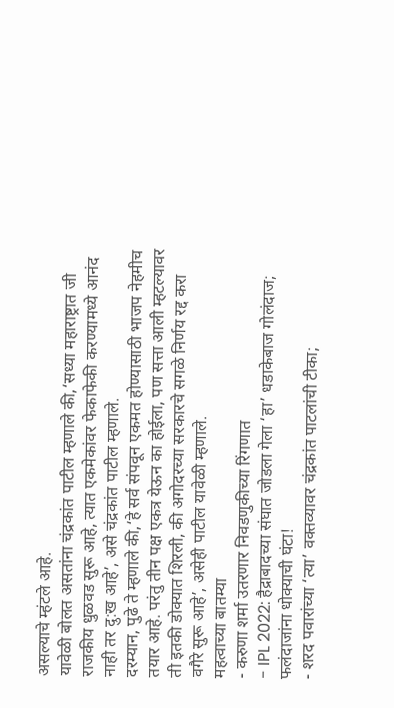असल्याचे म्हंटले आहे.
यावेळी बोलत असतांना चंद्रकांत पाटील म्हणाले की,‘सध्या महाराष्ट्रात जी राजकीय धुळवड सुरू आहे, त्यात एकमेकांवर फेकाफेकी करण्यामध्ये आनंद नाही तर दु:ख आहे’, असे चंद्रकांत पाटील म्हणाले.
दरम्यान, पुढे ते म्हणाले की,‘हे सर्व संपवून एकमत होण्यासाठी भाजप नेहमीच तयार आहे. परंतु तीन पक्ष एकत्र येऊन का होईला, पण सत्ता आली म्हटल्यावर ती इतकी डोक्यात शिरली, की अगोदरच्या सरकारचे सगळे निर्णय रद्द करा वगैरे सुरू आहे’, असेही पाटील यावेळी म्हणाले.
महत्वाच्या बातम्या
- करुणा शर्मा उतरणार निवडणुकीच्या रिंगणात
- IPL 2022: हैद्राबादच्या संघात जोडला गेला ‘हा’ धडाकेबाज गोलंदाज; फलंदाजांना धोक्याची घंटा!
- शरद पवारांच्या ‘त्या’ वक्तव्यावर चंद्रकांत पाटलांची टीका;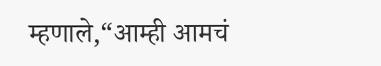म्हणाले,“आम्ही आमचं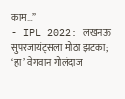काम…”
- IPL 2022: लखनऊ सुपरजायंट्सला मोठा झटका; ‘हा’ वेगवान गोलंदाज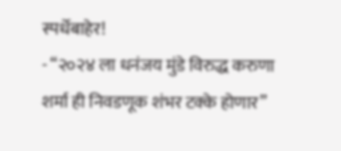स्पर्धेबाहेर!
- “२०२४ ला धनंजय मुंडे विरुद्ध करुणा शर्मा ही निवडणूक शंभर टक्के होणार”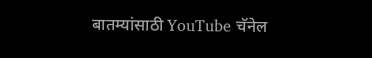बातम्यांसाठी YouTube चॅनेल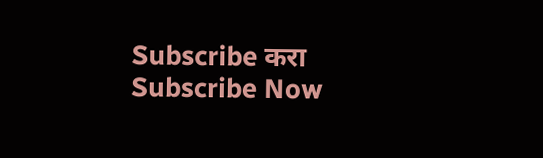Subscribe करा
Subscribe Now